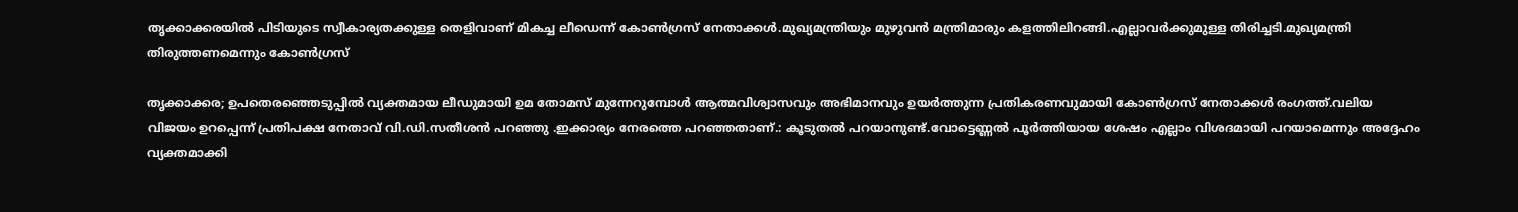തൃക്കാക്കരയില്‍ പിടിയുടെ സ്വീകാര്യതക്കുള്ള തെളിവാണ് മികച്ച ലീഡെന്ന് കോണ്‍ഗ്രസ് നേതാക്കള്‍.മുഖ്യമന്ത്രിയും മുഴുവൻ മന്ത്രിമാരും കളത്തിലിറങ്ങി.എല്ലാവർക്കുമുള്ള തിരിച്ചടി.മുഖ്യമന്ത്രി തിരുത്തണമെന്നും കോണ്‍ഗ്രസ്

തൃക്കാക്കര; ഉപതെരഞ്ഞെടുപ്പില്‍ വ്യക്തമായ ലീഡുമായി ഉമ തോമസ് മുന്നേറുമ്പോള്‍ ആത്മവിശ്വാസവും അഭിമാനവും ഉയര്‍ത്തുന്ന പ്രതികരണവുമായി കോണ്‍ഗ്രസ് നേതാക്കള്‍ രംഗത്ത്.വലിയ വിജയം ഉറപ്പെന്ന് പ്രതിപക്ഷ നേതാവ് വി.ഡി.സതീശൻ പറഞ്ഞു .ഇക്കാര്യം നേരത്തെ പറഞ്ഞതാണ്.: കൂടുതൽ പറയാനുണ്ട്.വോട്ടെണ്ണൽ പൂർത്തിയായ ശേഷം എല്ലാം വിശദമായി പറയാമെന്നും അദ്ദേഹം വ്യക്തമാക്കി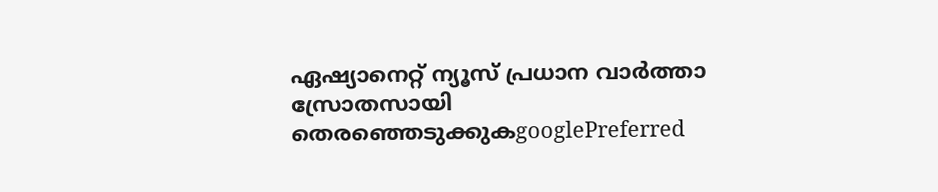ഏഷ്യാനെറ്റ് ന്യൂസ് പ്രധാന വാർത്താ സ്രോതസായി തെരഞ്ഞെടുക്കുകgooglePreferred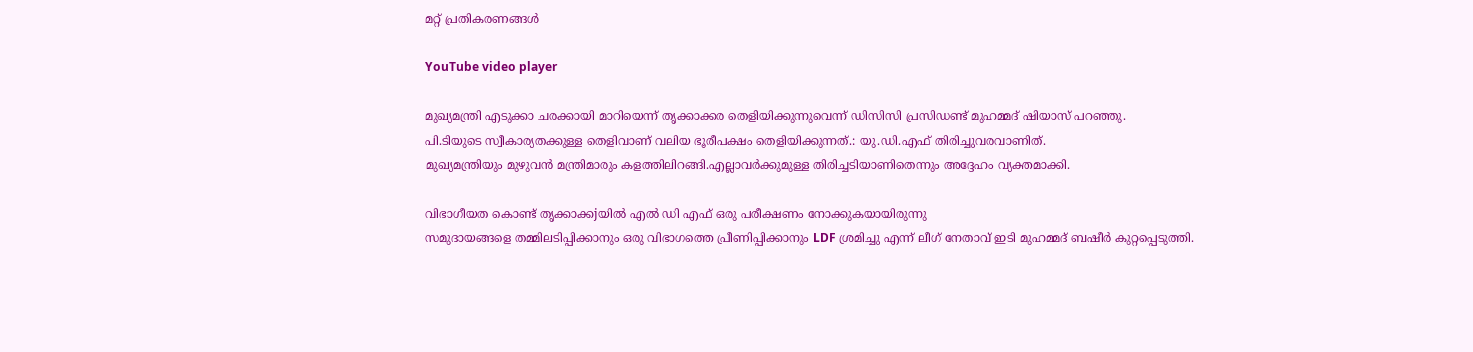മറ്റ് പ്രതികരണങ്ങള്‍

YouTube video player

മുഖ്യമന്ത്രി എടുക്കാ ചരക്കായി മാറിയെന്ന് തൃക്കാക്കര തെളിയിക്കുന്നുവെന്ന് ഡിസിസി പ്രസിഡണ്ട് മുഹമ്മദ് ഷിയാസ് പറഞ്ഞു.
പി.ടിയുടെ സ്വീകാര്യതക്കുള്ള തെളിവാണ് വലിയ ഭൂരീപക്ഷം തെളിയിക്കുന്നത്.: യു.ഡി.എഫ് തിരിച്ചുവരവാണിത്.
മുഖ്യമന്ത്രിയും മുഴുവൻ മന്ത്രിമാരും കളത്തിലിറങ്ങി.എല്ലാവർക്കുമുള്ള തിരിച്ചടിയാണിതെന്നും അദ്ദേഹം വ്യക്തമാക്കി.

വിഭാഗീയത കൊണ്ട് തൃക്കാക്കjയിൽ എൽ ഡി എഫ് ഒരു പരീക്ഷണം നോക്കുകയായിരുന്നു
സമുദായങ്ങളെ തമ്മിലടിപ്പിക്കാനും ഒരു വിഭാഗത്തെ പ്രീണിപ്പിക്കാനും LDF ശ്രമിച്ചു എന്ന് ലീഗ് നേതാവ് ഇടി മുഹമ്മദ് ബഷീർ കുറ്റപ്പെടുത്തി.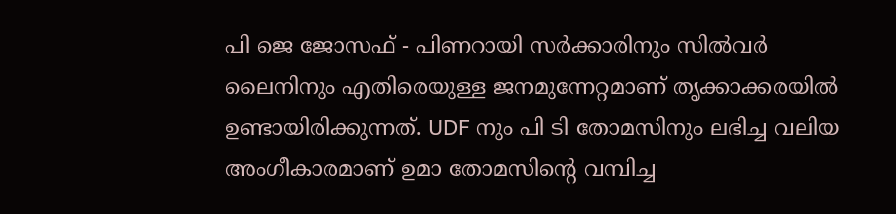പി ജെ ജോസഫ് - പിണറായി സർക്കാരിനും സിൽവർ ലൈനിനും എതിരെയുള്ള ജനമുന്നേറ്റമാണ് തൃക്കാക്കരയിൽ ഉണ്ടായിരിക്കുന്നത്. UDF നും പി ടി തോമസിനും ലഭിച്ച വലിയ അംഗീകാരമാണ് ഉമാ തോമസിന്‍റെ വമ്പിച്ച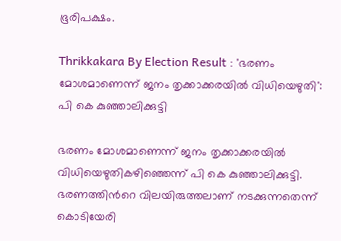ഭൂരിപക്ഷം.

Thrikkakara By Election Result : 'ഭരണം മോശമാണെന്ന് ജനം തൃക്കാക്കരയില്‍ വിധിയെഴുതി': പി കെ കുഞ്ഞാലിക്കുട്ടി

ഭരണം മോശമാണെന്ന് ജനം തൃക്കാക്കരയില്‍ വിധിയെഴുതികഴിഞ്ഞെന്ന് പി കെ കുഞ്ഞാലിക്കുട്ടി. ഭരണത്തിന്‍റെ വിലയിരുത്തലാണ് നടക്കുന്നതെന്ന് കൊടിയേരി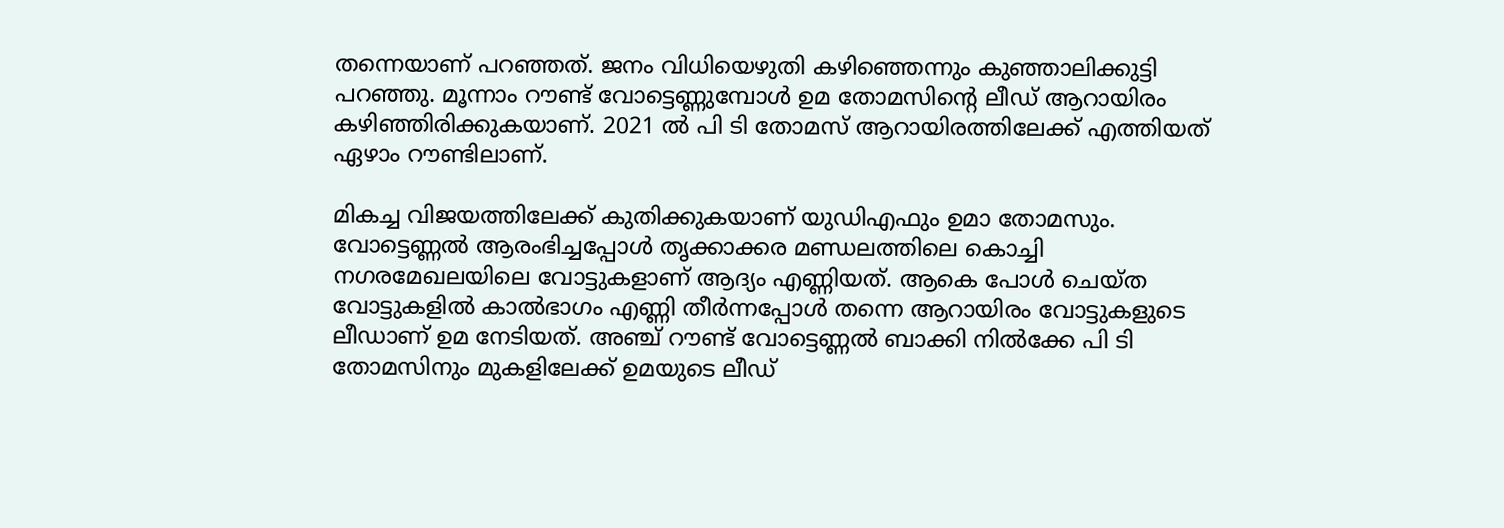തന്നെയാണ് പറഞ്ഞത്. ജനം വിധിയെഴുതി കഴിഞ്ഞെന്നും കുഞ്ഞാലിക്കുട്ടി പറഞ്ഞു. മൂന്നാം റൗണ്ട് വോട്ടെണ്ണുമ്പോള്‍ ഉമ തോമസിന്‍റെ ലീഡ് ആറായിരം കഴിഞ്ഞിരിക്കുകയാണ്. 2021 ല്‍ പി ടി തോമസ് ആറായിരത്തിലേക്ക് എത്തിയത് ഏഴാം റൗണ്ടിലാണ്.

മികച്ച വിജയത്തിലേക്ക് കുതിക്കുകയാണ് യുഡിഎഫും ഉമാ തോമസും. വോട്ടെണ്ണൽ ആരംഭിച്ചപ്പോൾ ത‍ൃക്കാക്കര മണ്ഡലത്തിലെ കൊച്ചി നഗരമേഖലയിലെ വോട്ടുകളാണ് ആദ്യം എണ്ണിയത്. ആകെ പോൾ ചെയ്ത വോട്ടുകളിൽ കാൽഭാഗം എണ്ണി തീര്‍ന്നപ്പോൾ തന്നെ ആറായിരം വോട്ടുകളുടെ ലീഡാണ് ഉമ നേടിയത്. അഞ്ച് റൗണ്ട് വോട്ടെണ്ണൽ ബാക്കി നിൽക്കേ പി ടി തോമസിനും മുകളിലേക്ക് ഉമയുടെ ലീഡ്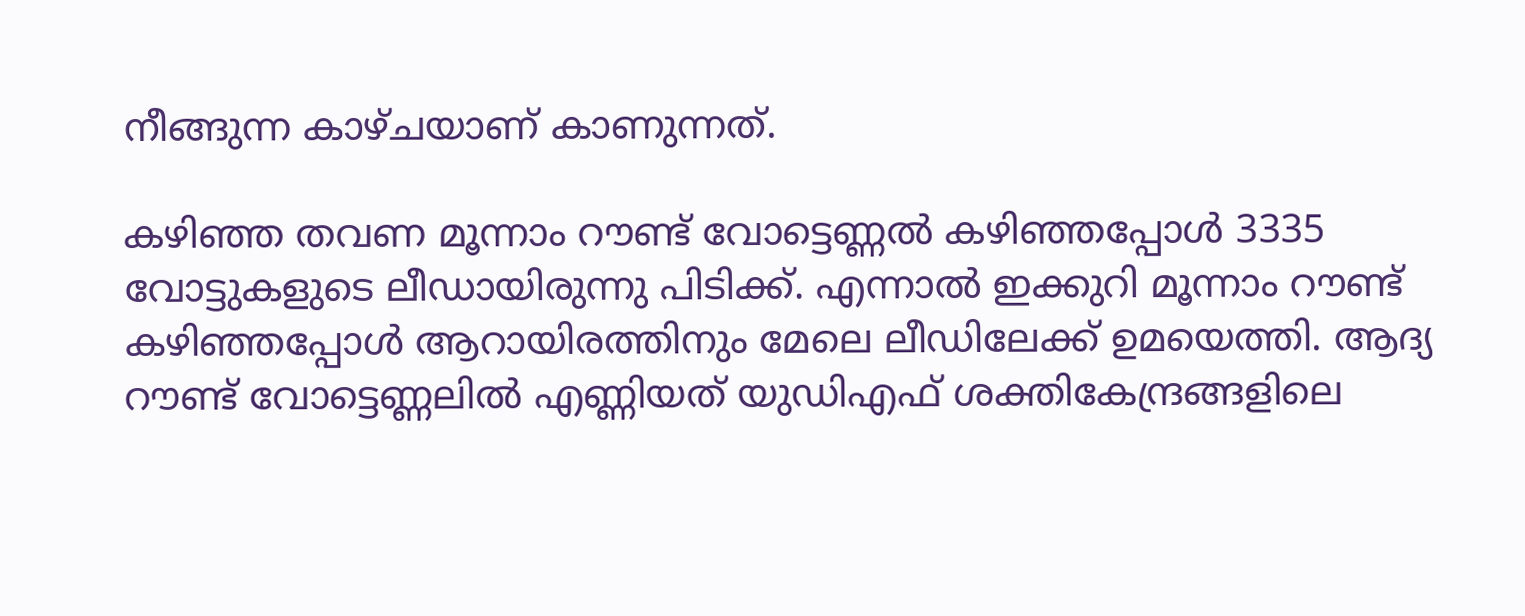നീങ്ങുന്ന കാഴ്ചയാണ് കാണുന്നത്.

കഴിഞ്ഞ തവണ മൂന്നാം റൗണ്ട് വോട്ടെണ്ണൽ കഴിഞ്ഞപ്പോൾ 3335 വോട്ടുകളുടെ ലീഡായിരുന്നു പിടിക്ക്. എന്നാൽ ഇക്കുറി മൂന്നാം റൗണ്ട് കഴിഞ്ഞപ്പോൾ ആറായിരത്തിനും മേലെ ലീഡിലേക്ക് ഉമയെത്തി. ആദ്യ റൗണ്ട് വോട്ടെണ്ണലിൽ എണ്ണിയത് യുഡിഎഫ് ശക്തികേന്ദ്രങ്ങളിലെ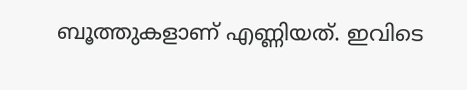ബൂത്തുകളാണ് എണ്ണിയത്. ഇവിടെ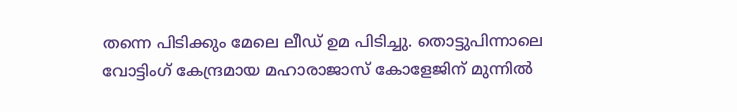തന്നെ പിടിക്കും മേലെ ലീഡ് ഉമ പിടിച്ചു. തൊട്ടുപിന്നാലെ വോട്ടിംഗ് കേന്ദ്രമായ മഹാരാജാസ് കോളേജിന് മുന്നിൽ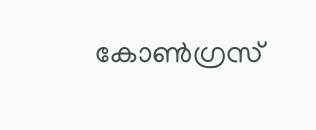കോണ്‍ഗ്രസ്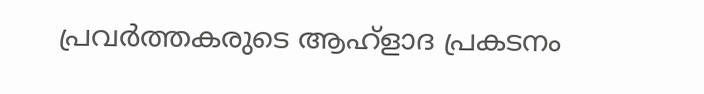പ്രവര്‍ത്തകരുടെ ആഹ്ളാദ പ്രകടനം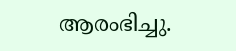ആരംഭിച്ചു.